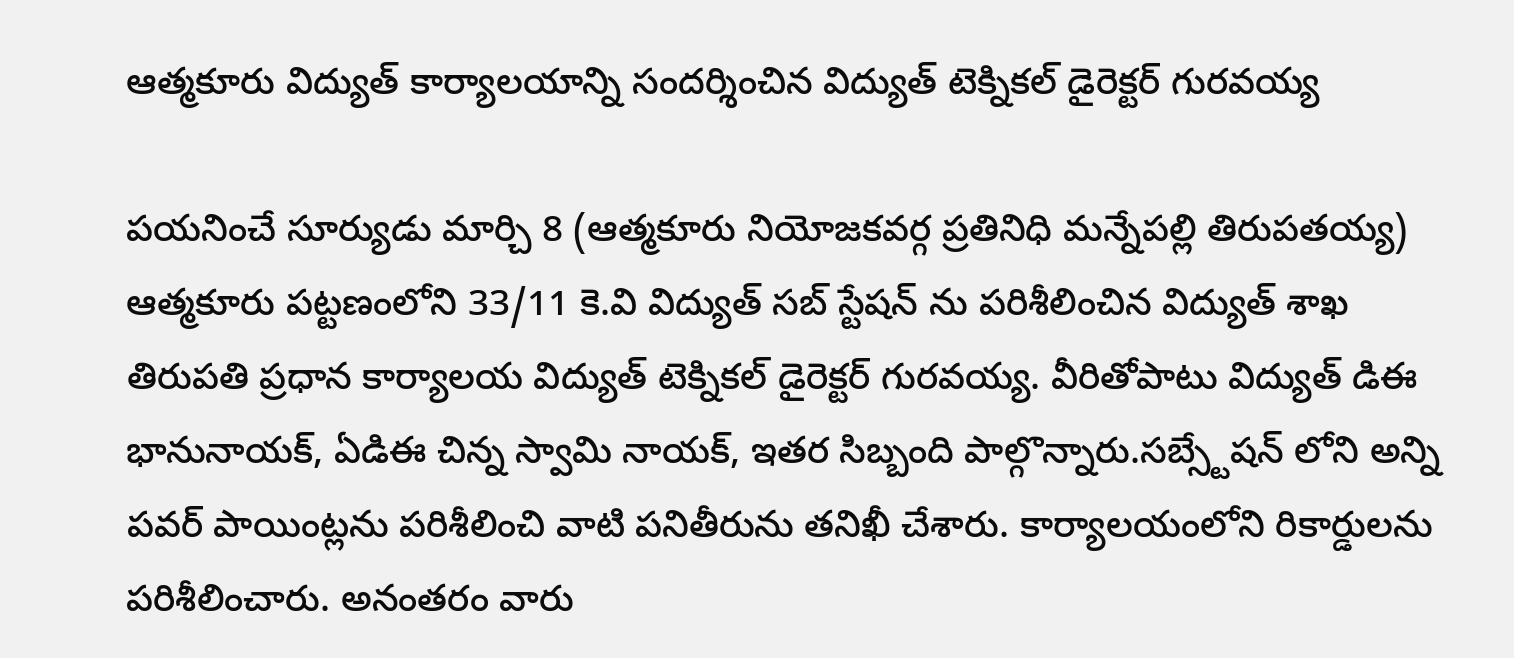ఆత్మకూరు విద్యుత్ కార్యాలయాన్ని సందర్శించిన విద్యుత్ టెక్నికల్ డైరెక్టర్ గురవయ్య

పయనించే సూర్యుడు మార్చి 8 (ఆత్మకూరు నియోజకవర్గ ప్రతినిధి మన్నేపల్లి తిరుపతయ్య) ఆత్మకూరు పట్టణంలోని 33/11 కె.వి విద్యుత్ సబ్ స్టేషన్ ను పరిశీలించిన విద్యుత్ శాఖ తిరుపతి ప్రధాన కార్యాలయ విద్యుత్ టెక్నికల్ డైరెక్టర్ గురవయ్య. వీరితోపాటు విద్యుత్ డిఈ భానునాయక్, ఏడిఈ చిన్న స్వామి నాయక్, ఇతర సిబ్బంది పాల్గొన్నారు.సబ్స్టేషన్ లోని అన్ని పవర్ పాయింట్లను పరిశీలించి వాటి పనితీరును తనిఖీ చేశారు. కార్యాలయంలోని రికార్డులను పరిశీలించారు. అనంతరం వారు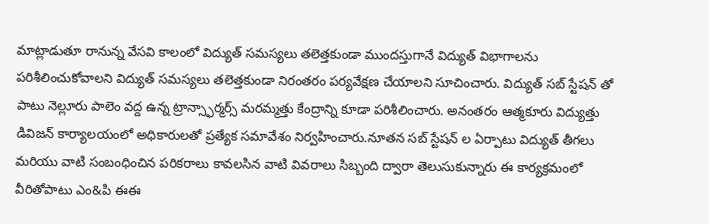మాట్లాడుతూ రానున్న వేసవి కాలంలో విద్యుత్ సమస్యలు తలెత్తకుండా ముందస్తుగానే విద్యుత్ విభాగాలను పరిశీలించుకోవాలని విద్యుత్ సమస్యలు తలెత్తకుండా నిరంతరం పర్యవేక్షణ చేయాలని సూచించారు. విద్యుత్ సబ్ స్టేషన్ తో పాటు నెల్లూరు పాలెం వద్ద ఉన్న ట్రాన్స్ఫార్మర్స్ మరమ్మత్తు కేంద్రాన్ని కూడా పరిశీలించారు. అనంతరం ఆత్మకూరు విద్యుత్తు డివిజన్ కార్యాలయంలో అధికారులతో ప్రత్యేక సమావేశం నిర్వహించారు.నూతన సబ్ స్టేషన్ ల ఏర్పాటు విద్యుత్ తీగలు మరియు వాటి సంబంధించిన పరికరాలు కావలసిన వాటి వివరాలు సిబ్బంది ద్వారా తెలుసుకున్నారు ఈ కార్యక్రమంలో వీరితోపాటు ఎం&పి ఈఈ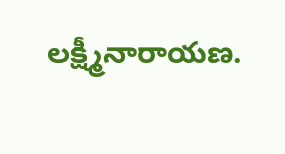లక్ష్మీనారాయణ.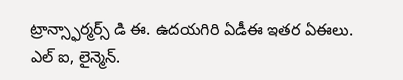ట్రాన్స్ఫార్మర్స్ డి ఈ. ఉదయగిరి ఏడీఈ ఇతర ఏఈలు. ఎల్ ఐ, లైన్మెన్.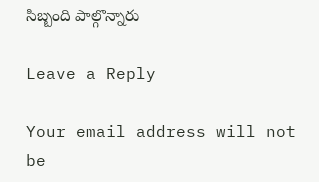సిబ్బంది పాల్గొన్నారు

Leave a Reply

Your email address will not be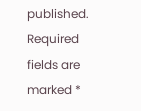published. Required fields are marked *